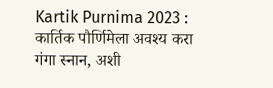Kartik Purnima 2023 : कार्तिक पौर्णिमेला अवश्य करा गंगा स्नान, अशी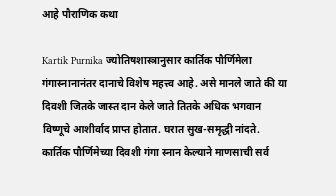आहे पौराणिक कथा

Kartik Purnika ज्योतिषशास्त्रानुसार कार्तिक पौर्णिमेला गंगास्नानानंतर दानाचे विशेष महत्त्व आहे. असे मानले जाते की या दिवशी जितके जास्त दान केले जाते तितके अधिक भगवान विष्णूचे आशीर्वाद प्राप्त होतात. घरात सुख-समृद्धी नांदते. कार्तिक पौर्णिमेच्या दिवशी गंगा स्नान केल्याने माणसाची सर्व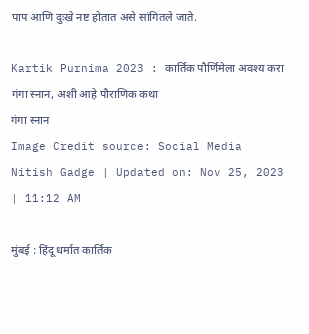पाप आणि दुःखे नष्ट होतात असे सांगितले जाते.

Kartik Purnima 2023 : कार्तिक पौर्णिमेला अवश्य करा गंगा स्नान, अशी आहे पौराणिक कथा
गंगा स्नान
Image Credit source: Social Media
Nitish Gadge | Updated on: Nov 25, 2023 | 11:12 AM

मुंबई : हिंदू धर्मात कार्तिक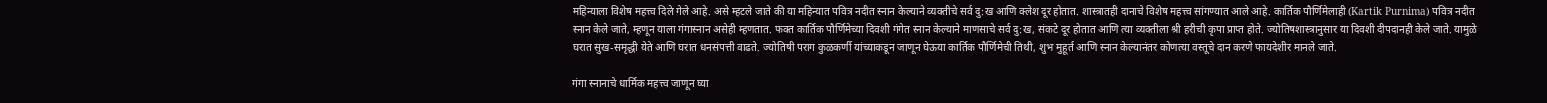महिन्याला विशेष महत्त्व दिले गेले आहे. असे म्हटले जाते की या महिन्यात पवित्र नदीत स्नान केल्याने व्यक्तीचे सर्व दु:ख आणि क्लेश दूर होतात. शास्त्रातही दानाचे विशेष महत्त्व सांगण्यात आले आहे. कार्तिक पौर्णिमेलाही (Kartik Purnima) पवित्र नदीत स्नान केले जाते, म्हणून याला गंगास्नान असेही म्हणतात. फक्त कार्तिक पौर्णिमेच्या दिवशी गंगेत स्नान केल्याने माणसाचे सर्व दु:ख, संकटे दूर होतात आणि त्या व्यक्तीला श्री हरीची कृपा प्राप्त होते. ज्योतिषशास्त्रानुसार या दिवशी दीपदानही केले जाते. यामुळे घरात सुख-समृद्धी येते आणि घरात धनसंपत्ती वाढते. ज्योतिषी पराग कुळकर्णी यांच्याकडून जाणून घेऊया कार्तिक पौर्णिमेची तिथी, शुभ मुहूर्त आणि स्नान केल्यानंतर कोणत्या वस्तूचे दान करणे फायदेशीर मानले जाते.

गंगा स्नानाचे धार्मिक महत्त्व जाणून घ्या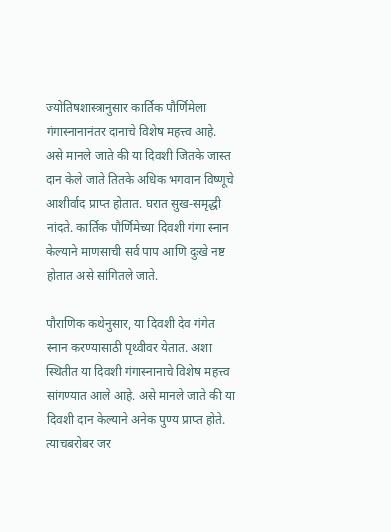ज्योतिषशास्त्रानुसार कार्तिक पौर्णिमेला गंगास्नानानंतर दानाचे विशेष महत्त्व आहे. असे मानले जाते की या दिवशी जितके जास्त दान केले जाते तितके अधिक भगवान विष्णूचे आशीर्वाद प्राप्त होतात. घरात सुख-समृद्धी नांदते. कार्तिक पौर्णिमेच्या दिवशी गंगा स्नान केल्याने माणसाची सर्व पाप आणि दुःखे नष्ट होतात असे सांगितले जाते.

पौराणिक कथेनुसार, या दिवशी देव गंगेत स्नान करण्यासाठी पृथ्वीवर येतात. अशा स्थितीत या दिवशी गंगास्नानाचे विशेष महत्त्व सांगण्यात आले आहे. असे मानले जाते की या दिवशी दान केल्याने अनेक पुण्य प्राप्त होते. त्याचबरोबर जर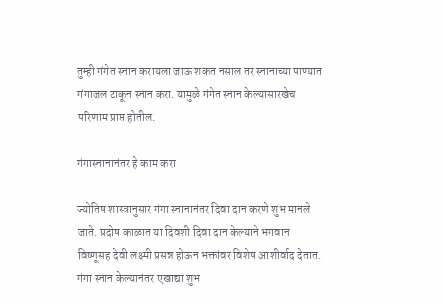तुम्ही गंगेत स्नान करायला जाऊ शकत नसाल तर स्नानाच्या पाण्यात गंगाजल टाकून स्नान करा. यामुळे गंगेत स्नान केल्यासारखेच परिणाम प्राप्त होतील.

गंगास्नानानंतर हे काम करा

ज्योतिष शास्त्रानुसार गंगा स्नानानंतर दिवा दान करणे शुभ मानले जाते. प्रदोष काळात या दिवशी दिवा दान केल्याने भगवान विष्णूसह देवी लक्ष्मी प्रसन्न होऊन भक्तांवर विशेष आशीर्वाद देतात. गंगा स्नान केल्यानंतर एखाद्या शुभ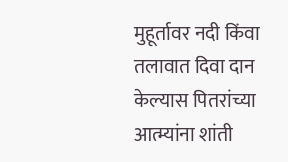मुहूर्तावर नदी किंवा तलावात दिवा दान केल्यास पितरांच्या आत्म्यांना शांती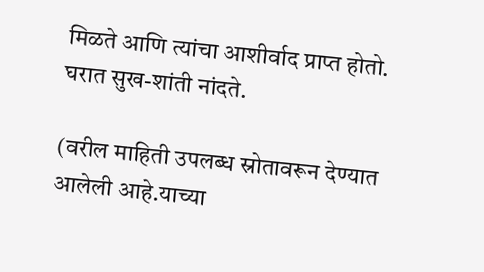मिळते आणि त्यांचा आशीर्वाद प्राप्त होतो. घरात सुख-शांती नांदते.

(वरील माहिती उपलब्ध स्रोतावरून देण्यात आलेली आहे.याच्या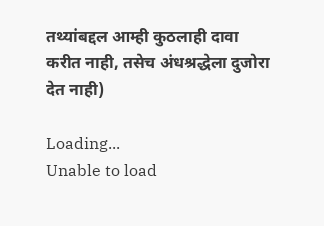तथ्यांबद्दल आम्ही कुठलाही दावा करीत नाही, तसेच अंधश्रद्धेला दुजोरा देत नाही)

Loading...
Unable to load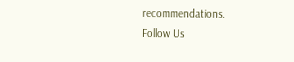recommendations.
Follow Us